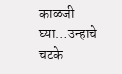काळजी घ्या…उन्हाचे चटके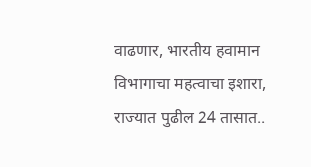वाढणार, भारतीय हवामान विभागाचा महत्वाचा इशारा, राज्यात पुढील 24 तासात..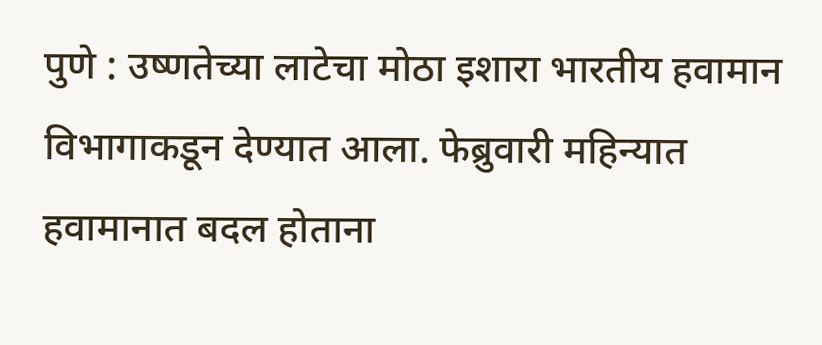पुणे : उष्णतेच्या लाटेचा मोठा इशारा भारतीय हवामान विभागाकडून देण्यात आला. फेब्रुवारी महिन्यात हवामानात बदल होताना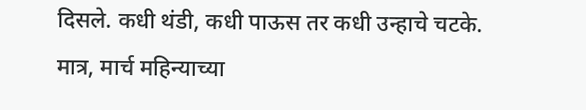दिसले. कधी थंडी, कधी पाऊस तर कधी उन्हाचे चटके. मात्र, मार्च महिन्याच्या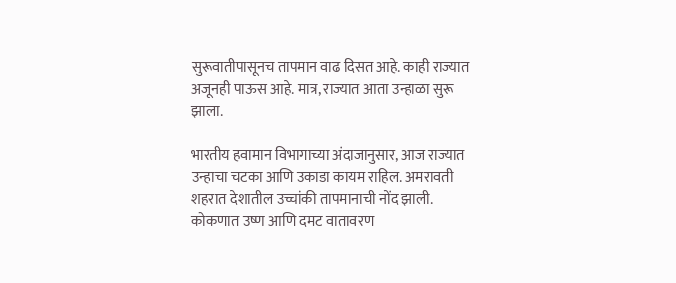सुरूवातीपासूनच तापमान वाढ दिसत आहे. काही राज्यात अजूनही पाऊस आहे. मात्र, राज्यात आता उन्हाळा सुरू झाला.

भारतीय हवामान विभागाच्या अंदाजानुसार, आज राज्यात उन्हाचा चटका आणि उकाडा कायम राहिल. अमरावती शहरात देशातील उच्चांकी तापमानाची नोंद झाली. कोकणात उष्ण आणि दमट वातावरण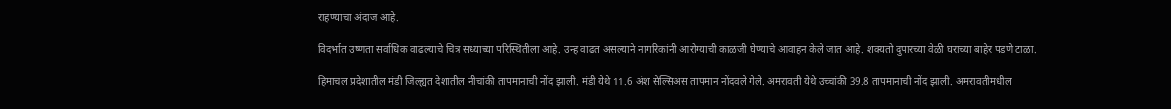राहण्याचा अंदाज आहे.

विदर्भात उष्णता सर्वाधिक वाढल्याचे चित्र सध्याच्या परिस्थितीला आहे. उन्ह वाढत असल्याने नागरिकांनी आरोग्याची काळजी घेण्याचे आवाहन केले जात आहे. शक्यतो दुपारच्या वेळी घराच्या बाहेर पडणे टाळा.

हिमाचल प्रदेशातील मंडी जिल्ह्यत देशातील नीचांकी तापमानाची नोंद झाली. मंडी येथे 11.6 अंश सेल्सिअस तापमान नोंदवले गेले. अमरावती येथे उच्चांकी 39.8 तापमानाची नोंद झाली. अमरावतीमधील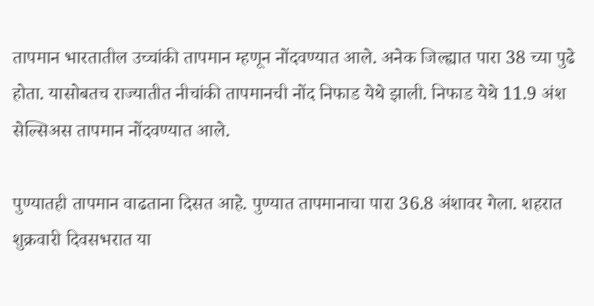तापमान भारतातील उच्चांकी तापमान म्हणून नोंदवण्यात आले. अनेक जिल्ह्यात पारा 38 च्या पुढे होता. यासोबतच राज्यातीत नीचांकी तापमानची नोंद निफाड येथे झाली. निफाड येथे 11.9 अंश सेल्सिअस तापमान नोंदवण्यात आले.

पुण्यातही तापमान वाढताना दिसत आहे. पुण्यात तापमानाचा पारा 36.8 अंशावर गेला. शहरात शुक्रवारी दिवसभरात या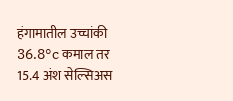हंगामातील उच्चांकी 36.8°c कमाल तर 15.4 अंश सेल्सिअस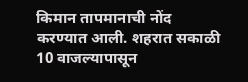किमान तापमानाची नोंद करण्यात आली. शहरात सकाळी 10 वाजल्यापासून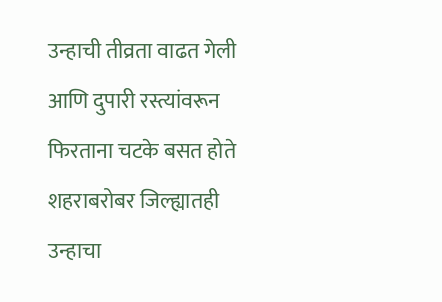उन्हाची तीव्रता वाढत गेली आणि दुपारी रस्त्यांवरून फिरताना चटके बसत होते शहराबरोबर जिल्ह्यातही उन्हाचा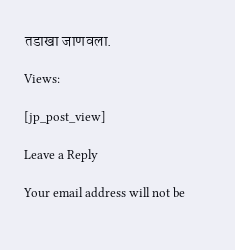तडाखा जाणवला.

Views:

[jp_post_view]

Leave a Reply

Your email address will not be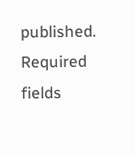published. Required fields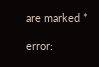are marked *

error: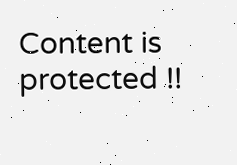Content is protected !!